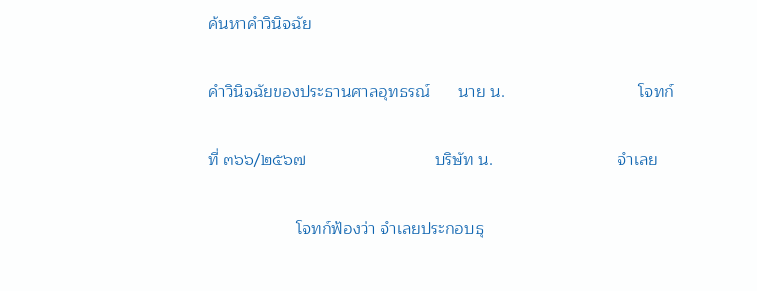ค้นหาคำวินิจฉัย

คำวินิจฉัยของประธานศาลอุทธรณ์      นาย น.                             โจทก์

ที่ ๓๖๖/๒๕๖๗                            บริษัท น.                           จำเลย

                   โจทก์ฟ้องว่า จำเลยประกอบธุ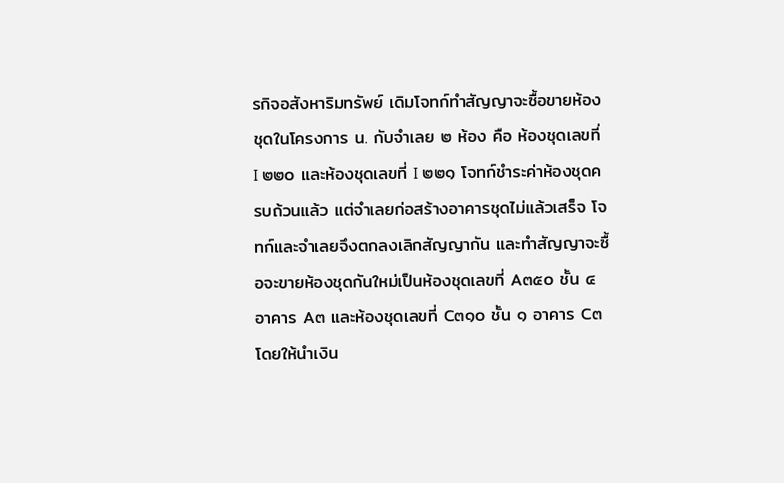รกิจอสังหาริมทรัพย์ เดิมโจทก์ทำสัญญาจะซื้อขายห้องชุดในโครงการ น. กับจำเลย ๒ ห้อง คือ ห้องชุดเลขที่ I ๒๒๐ และห้องชุดเลขที่ I ๒๒๑ โจทก์ชำระค่าห้องชุดครบถ้วนแล้ว แต่จำเลยก่อสร้างอาคารชุดไม่แล้วเสร็จ โจทก์และจำเลยจึงตกลงเลิกสัญญากัน และทำสัญญาจะซื้อจะขายห้องชุดกันใหม่เป็นห้องชุดเลขที่ A๓๕๐ ชั้น ๔ อาคาร A๓ และห้องชุดเลขที่ C๓๑๐ ชั้น ๑ อาคาร C๓ โดยให้นำเงิน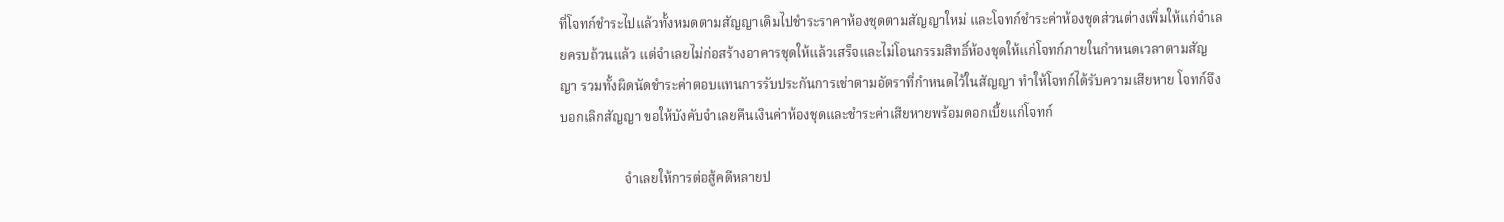ที่โจทก์ชำระไปแล้วทั้งหมดตามสัญญาเดิมไปชำระราคาห้องชุดตามสัญญาใหม่ และโจทก์ชำระค่าห้องชุดส่วนต่างเพิ่มให้แก่จำเลยครบถ้วนแล้ว แต่จำเลยไม่ก่อสร้างอาคารชุดให้แล้วเสร็จและไม่โอนกรรมสิทธิ์ห้องชุดให้แก่โจทก์ภายในกำหนดเวลาตามสัญญา รวมทั้งผิดนัดชำระค่าตอบแทนการรับประกันการเช่าตามอัตราที่กำหนดไว้ในสัญญา ทำให้โจทก์ได้รับความเสียหาย โจทก์จึงบอกเลิกสัญญา ขอให้บังคับจำเลยคืนเงินค่าห้องชุดและชำระค่าเสียหายพร้อมดอกเบี้ยแก่โจทก์

                   จำเลยให้การต่อสู้คดีหลายป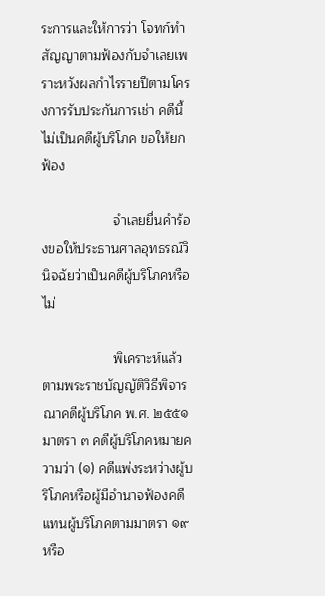ระการและให้การว่า โจทก์ทำสัญญาตามฟ้องกับจำเลยเพราะหวังผลกำไรรายปีตามโครงการรับประกันการเช่า คดีนี้ไม่เป็นคดีผู้บริโภค ขอให้ยกฟ้อง

                   จำเลยยื่นคำร้องขอให้ประธานศาลอุทธรณ์วินิจฉัยว่าเป็นคดีผู้บริโภคหรือไม่

                   พิเคราะห์แล้ว ตามพระราชบัญญัติวิธีพิจารณาคดีผู้บริโภค พ.ศ. ๒๕๕๑ มาตรา ๓ คดีผู้บริโภคหมายความว่า (๑) คดีแพ่งระหว่างผู้บริโภคหรือผู้มีอำนาจฟ้องคดีแทนผู้บริโภคตามมาตรา ๑๙ หรือ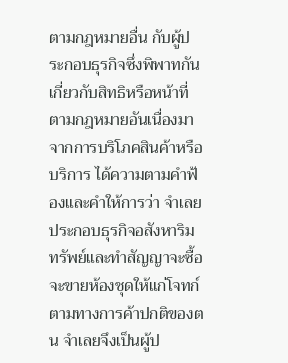ตามกฎหมายอื่น กับผู้ประกอบธุรกิจซึ่งพิพาทกันเกี่ยวกับสิทธิหรือหน้าที่ตามกฎหมายอันเนื่องมาจากการบริโภคสินค้าหรือบริการ ได้ความตามคำฟ้องและคำให้การว่า จำเลยประกอบธุรกิจอสังหาริมทรัพย์และทำสัญญาจะซื้อจะขายห้องชุดให้แก่โจทก์ตามทางการค้าปกติของตน จำเลยจึงเป็นผู้ป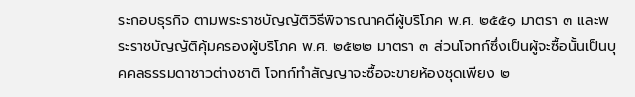ระกอบธุรกิจ ตามพระราชบัญญัติวิธีพิจารณาคดีผู้บริโภค พ.ศ. ๒๕๕๑ มาตรา ๓ และพระราชบัญญัติคุ้มครองผู้บริโภค พ.ศ. ๒๕๒๒ มาตรา ๓ ส่วนโจทก์ซึ่งเป็นผู้จะซื้อนั้นเป็นบุคคลธรรมดาชาวต่างชาติ โจทก์ทำสัญญาจะซื้อจะขายห้องชุดเพียง ๒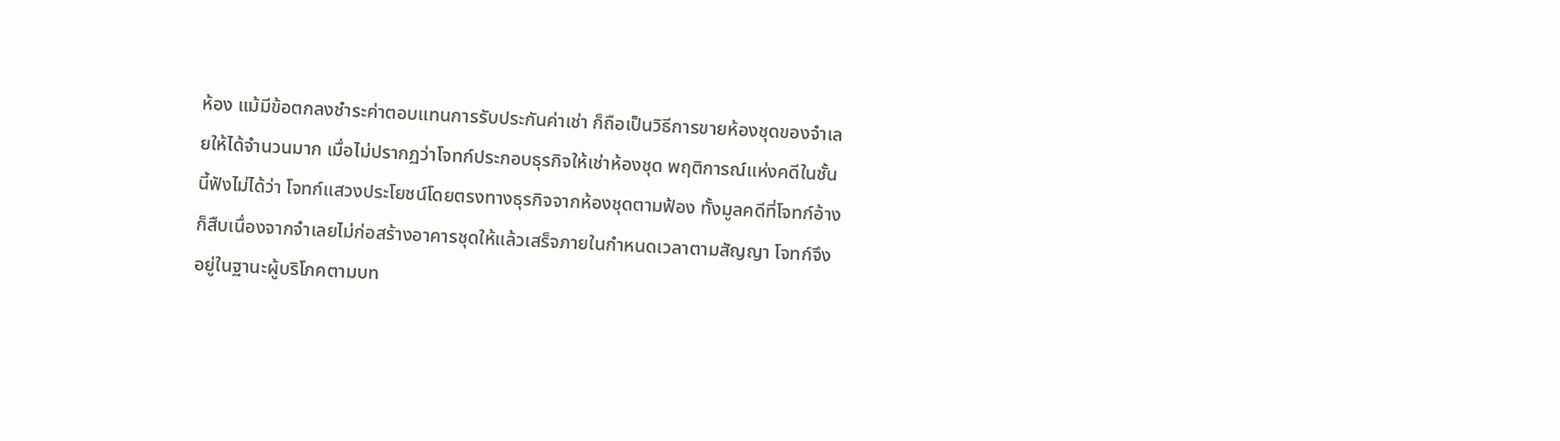ห้อง แม้มีข้อตกลงชำระค่าตอบแทนการรับประกันค่าเช่า ก็ถือเป็นวิธีการขายห้องชุดของจำเลยให้ได้จำนวนมาก เมื่อไม่ปรากฏว่าโจทก์ประกอบธุรกิจให้เช่าห้องชุด พฤติการณ์แห่งคดีในชั้นนี้ฟังไม่ได้ว่า โจทก์แสวงประโยชน์โดยตรงทางธุรกิจจากห้องชุดตามฟ้อง ทั้งมูลคดีที่โจทก์อ้างก็สืบเนื่องจากจำเลยไม่ก่อสร้างอาคารชุดให้แล้วเสร็จภายในกำหนดเวลาตามสัญญา โจทก์จึงอยู่ในฐานะผู้บริโภคตามบท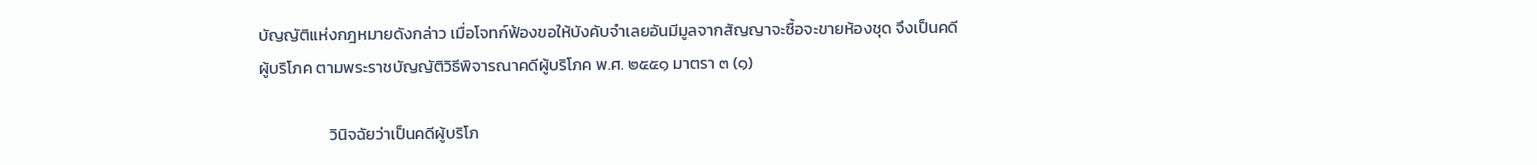บัญญัติแห่งกฎหมายดังกล่าว เมื่อโจทก์ฟ้องขอให้บังคับจำเลยอันมีมูลจากสัญญาจะซื้อจะขายห้องชุด จึงเป็นคดีผู้บริโภค ตามพระราชบัญญัติวิธีพิจารณาคดีผู้บริโภค พ.ศ. ๒๕๕๑ มาตรา ๓ (๑)

                   วินิจฉัยว่าเป็นคดีผู้บริโภ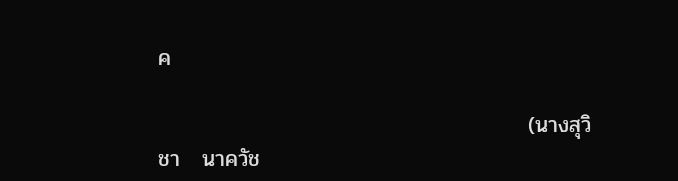ค

                                                (นางสุวิชา   นาควัช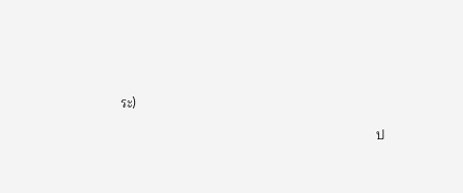ระ)

                                                                    ป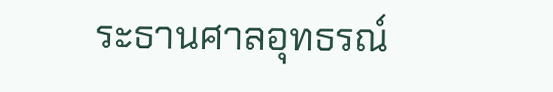ระธานศาลอุทธรณ์